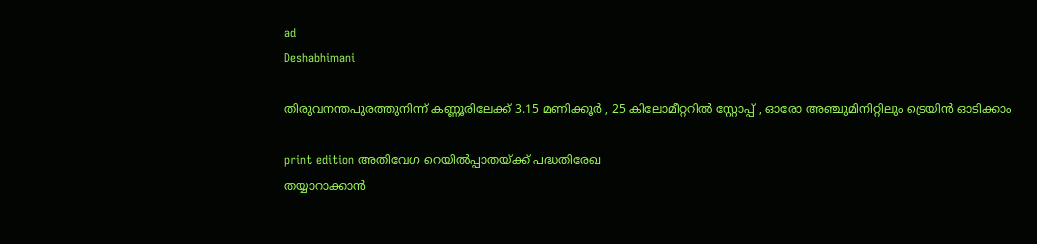ad
Deshabhimani

തിരുവനന്തപുരത്തുനിന്ന് കണ്ണൂരിലേക്ക് 3.15 മണിക്കൂർ , 25 കിലോമീറ്ററിൽ സ്റ്റോപ്പ് , ഓരോ അഞ്ചുമിനിറ്റിലും ട്രെയിൻ ഓടിക്കാം

print edition അതിവേഗ റെയിൽപ്പാതയ്‌ക്ക്‌ പദ്ധതിരേഖ
തയ്യാറാക്കാൻ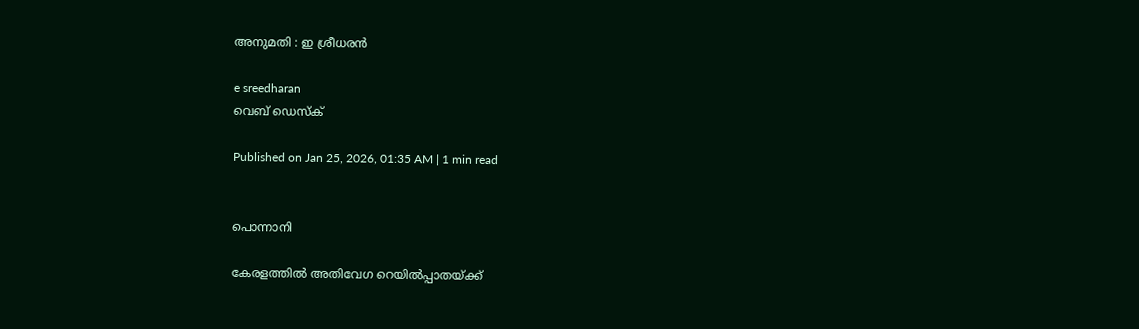അനുമതി : ഇ ശ്രീധരൻ

e sreedharan
വെബ് ഡെസ്ക്

Published on Jan 25, 2026, 01:35 AM | 1 min read


പൊന്നാനി

കേരളത്തിൽ അതിവേഗ റെയിൽപ്പാതയ്‌ക്ക്‌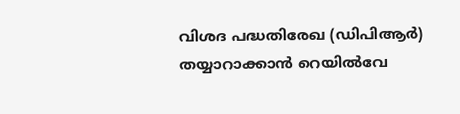വിശദ പദ്ധതിരേഖ (ഡിപിആർ) തയ്യാറാക്കാൻ റെയിൽവേ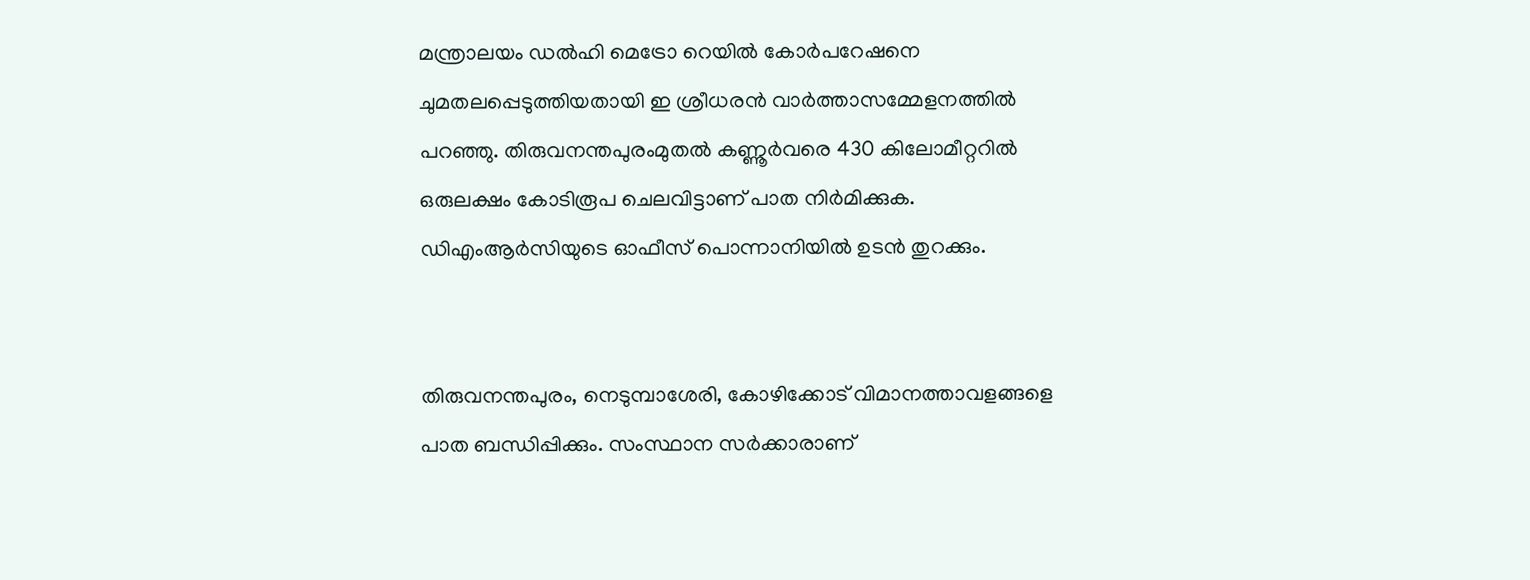മന്ത്രാലയം ഡൽഹി മെട്രോ റെയിൽ കോർപറേഷനെ ചുമതലപ്പെടുത്തിയതായി ഇ ശ്രീധരൻ വാർത്താസമ്മേളനത്തിൽ പറഞ്ഞു. തിരുവനന്തപുരംമുതൽ കണ്ണൂർവരെ 430 കിലോമീറ്ററിൽ ഒരുലക്ഷം കോടിരൂപ ചെലവിട്ടാണ്‌ പാത നിർമിക്കുക. ഡിഎംആർസിയുടെ ഓഫീസ് പൊന്നാനിയിൽ ഉടൻ തുറക്കും.


തിരുവനന്തപുരം, നെടുമ്പാശേരി, കോഴിക്കോട്‌ വിമാനത്താവളങ്ങളെ പാത ബന്ധിപ്പിക്കും. സംസ്ഥാന സർക്കാരാണ്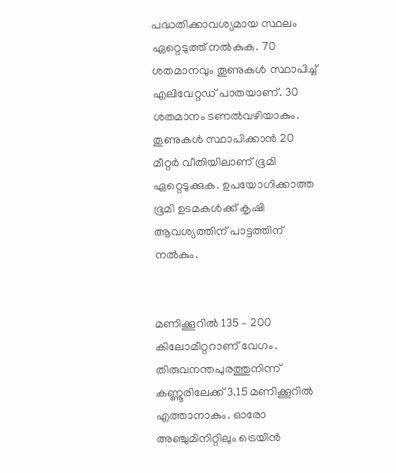പദ്ധതിക്കാവശ്യമായ സ്ഥലം ഏറ്റെടുത്ത് നൽകുക. 70 ശതമാനവും തൂണുകൾ സ്ഥാപിച്ച് എലിവേറ്റഡ് പാതയാണ്. 30 ശതമാനം ടണൽവഴിയാകും. തൂണുകൾ സ്ഥാപിക്കാൻ 20 മീറ്റർ വീതിയിലാണ്‌ ഭൂമി ഏറ്റെടുക്കുക. ഉപയോഗിക്കാത്ത ഭൂമി ഉടമകൾക്ക് കൃഷി ആവശ്യത്തിന് പാട്ടത്തിന് നൽകും.


മണിക്കൂറിൽ 135 – 200 കിലോമീറ്ററാണ്‌ വേഗം. തിരുവനന്തപുരത്തുനിന്ന് കണ്ണൂരിലേക്ക് 3.15 മണിക്കൂറിൽ എത്താനാകും. ഓരോ അഞ്ചുമിനിറ്റിലും ട്രെയിൻ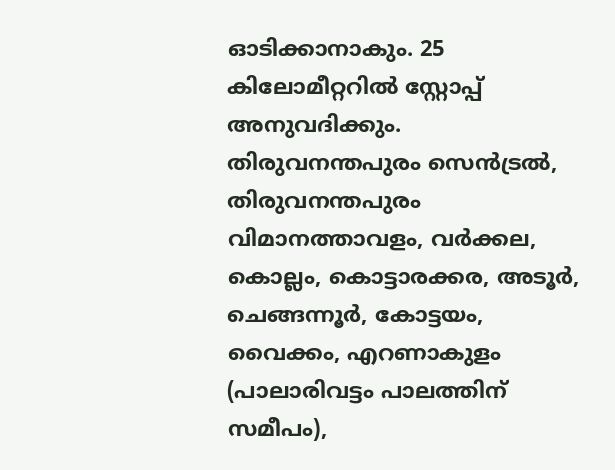ഓടിക്കാനാകും. 25 കിലോമീറ്ററിൽ സ്റ്റോപ്പ് അനുവദിക്കും. തിരുവനന്തപുരം സെൻട്രൽ, തിരുവനന്തപുരം വിമാനത്താവളം, വർക്കല, കൊല്ലം, കൊട്ടാരക്കര, അടൂർ, ചെങ്ങന്നൂർ, കോട്ടയം, വൈക്കം, എറണാകുളം (പാലാരിവട്ടം പാലത്തിന് സമീപം),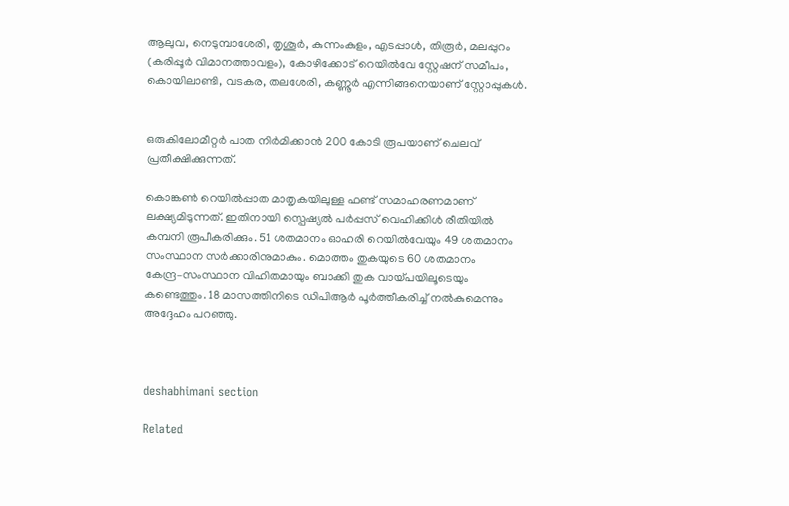ആലുവ, നെടുമ്പാശേരി, തൃശൂർ, കുന്നംകുളം, എടപ്പാൾ, തിരൂർ, മലപ്പുറം (കരിപ്പൂർ വിമാനത്താവളം), കോഴിക്കോട് റെയിൽവേ സ്റ്റേഷന് സമീപം, കൊയിലാണ്ടി, വടകര, തലശേരി, കണ്ണൂർ എന്നിങ്ങനെയാണ് സ്റ്റോപ്പുകൾ.


ഒരുകിലോമീറ്റർ പാത നിർമിക്കാൻ 200 കോടി രൂപയാണ് ചെലവ് പ്രതീക്ഷിക്കുന്നത്.

കൊങ്കൺ റെയിൽപ്പാത മാതൃകയിലുള്ള ഫണ്ട് സമാഹരണമാണ് ലക്ഷ്യമിടുന്നത്. ഇതിനായി സ്പെഷ്യൽ പർപ്പസ് വെഹിക്കിൾ രീതിയിൽ കമ്പനി രൂപീകരിക്കും. 51 ശതമാനം ഓഹരി റെയിൽവേയും 49 ശതമാനം സംസ്ഥാന സർക്കാരിനുമാകും. മൊത്തം തുകയുടെ 60 ശതമാനം കേന്ദ്ര–സംസ്ഥാന വിഹിതമായും ബാക്കി തുക വായ്‌പയിലൂടെയും കണ്ടെത്തും. 18 മാസത്തിനിടെ ഡിപിആർ പൂർത്തീകരിച്ച് നൽകുമെന്നും അദ്ദേഹം പറഞ്ഞു.



deshabhimani section

Related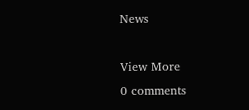News

View More
0 comments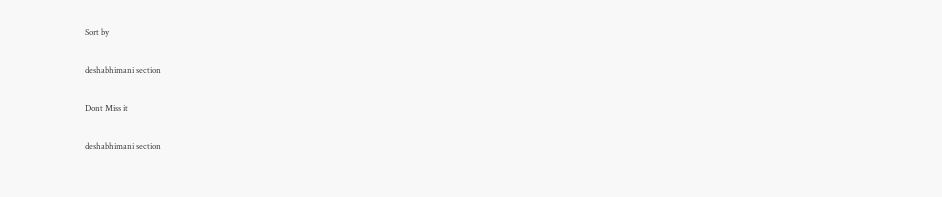Sort by

deshabhimani section

Dont Miss it

deshabhimani section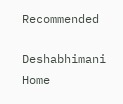Recommended

Deshabhimani
Home